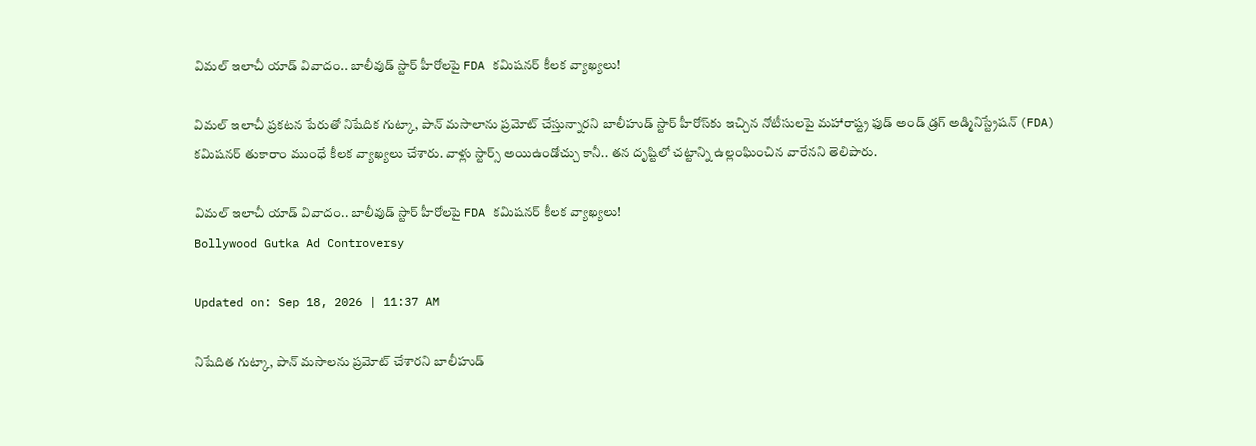విమల్ ఇలాచీ యాడ్ వివాదం.. బాలీవుడ్ స్టార్‌ హీరోలపై FDA కమిషనర్ కీలక వ్యాఖ్యలు!

విమల్ ఇలాచీ ప్రకటన పేరుతో నిషేదిక గుట్కా, పాన్ మసాలాను ప్రమోట్ చేస్తున్నారని బాలీహుడ్ స్టార్ హీరోస్‌కు ఇచ్చిన నోటీసులపై మహారాష్ట్ర ఫుడ్ అండ్ డ్రగ్ అడ్మినిస్ట్రేషన్ (FDA) కమిషనర్ తుకారాం ముంధే కీలక వ్యాఖ్యలు చేశారు. వాళ్లు స్టార్స్ అయిఉండోచ్చు కానీ.. తన దృష్టిలో చట్టాన్ని ఉల్లంఘించిన వారేనని తెలిపారు.

విమల్ ఇలాచీ యాడ్ వివాదం.. బాలీవుడ్ స్టార్‌ హీరోలపై FDA కమిషనర్ కీలక వ్యాఖ్యలు!
Bollywood Gutka Ad Controversy

Updated on: Sep 18, 2026 | 11:37 AM

నిషేదిత గుట్కా, పాన్‌ మసాలను ప్రమోట్ చేశారని బాలీహుడ్‌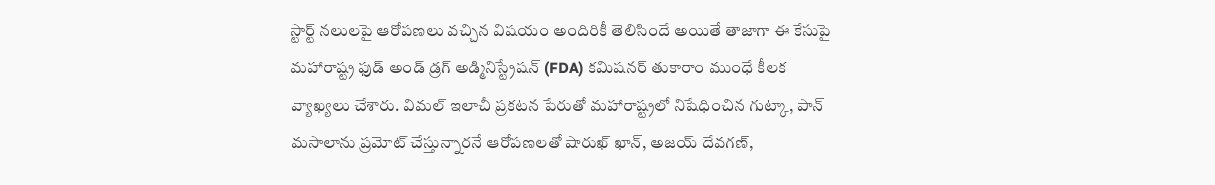స్టార్ట్ నలులపై ఆరోపణలు వచ్చిన విషయం అందిరికీ తెలిసిందే అయితే తాజాగా ఈ కేసుపై మహారాష్ట్ర ఫుడ్ అండ్ డ్రగ్ అడ్మినిస్ట్రేషన్ (FDA) కమిషనర్ తుకారాం ముంధే కీలక వ్యాఖ్యలు చేశారు. విమల్ ఇలాచీ ప్రకటన పేరుతో మహారాష్ట్రలో నిషేధించిన గుట్కా, పాన్ మసాలాను ప్రమోట్ చేస్తున్నారనే ఆరోపణలతో షారుఖ్ ఖాన్, అజయ్ దేవగణ్,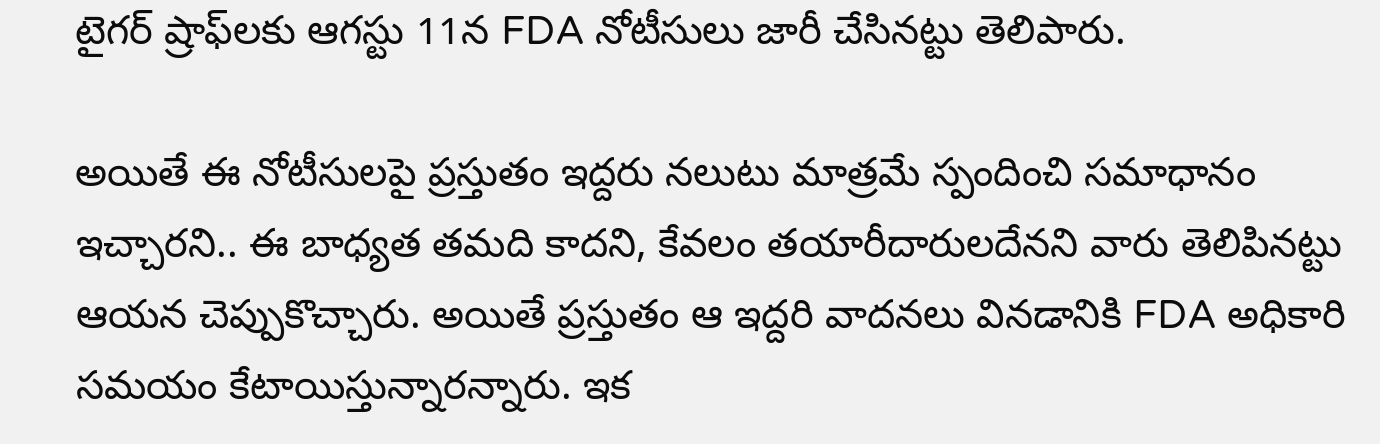టైగర్ ష్రాఫ్‌లకు ఆగస్టు 11న FDA నోటీసులు జారీ చేసినట్టు తెలిపారు.

అయితే ఈ నోటీసులపై ప్రస్తుతం ఇద్దరు నలుటు మాత్రమే స్పందించి సమాధానం ఇచ్చారని.. ఈ బాధ్యత తమది కాదని, కేవలం తయారీదారులదేనని వారు తెలిపినట్టు ఆయన చెప్పుకొచ్చారు. అయితే ప్రస్తుతం ఆ ఇద్దరి వాదనలు వినడానికి FDA అధికారి సమయం కేటాయిస్తున్నారన్నారు. ఇక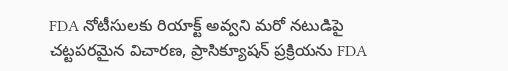FDA నోటీసులకు రియాక్ట్ అవ్వని మరో నటుడిపై చట్టపరమైన విచారణ, ప్రాసిక్యూషన్ ప్రక్రియను FDA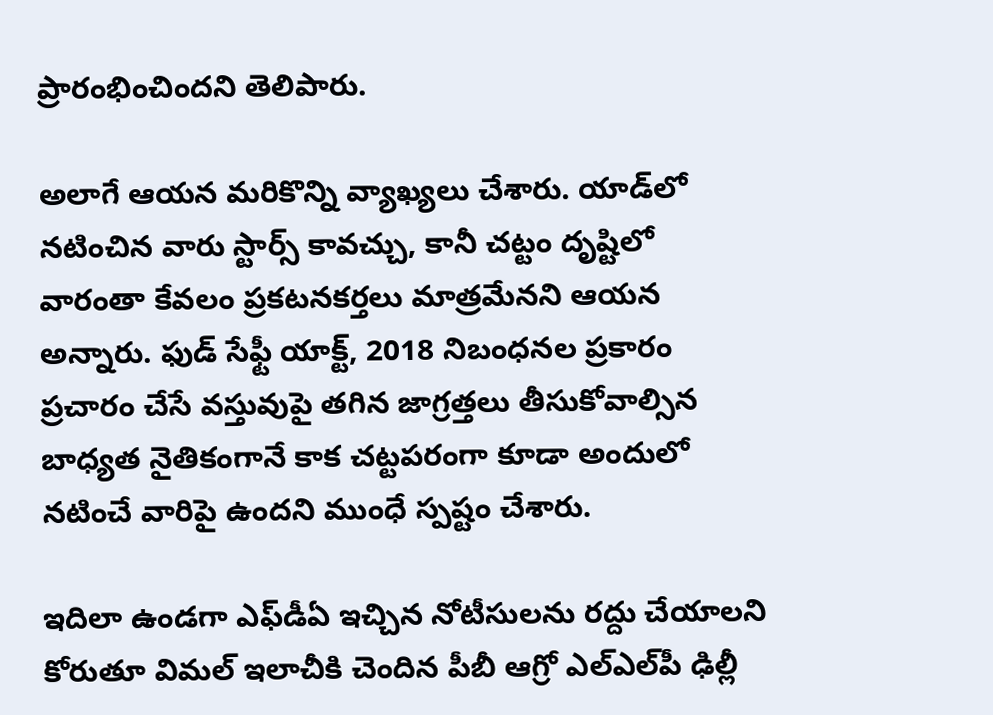ప్రారంభించిందని తెలిపారు.

అలాగే ఆయన మరికొన్ని వ్యాఖ్యలు చేశారు. యాడ్‌లో నటించిన వారు స్టార్స్ కావచ్చు, కానీ చట్టం దృష్టిలో వారంతా కేవలం ప్రకటనకర్తలు మాత్రమేనని ఆయన అన్నారు. ఫుడ్ సేఫ్టీ యాక్ట్, 2018 నిబంధనల ప్రకారం ప్రచారం చేసే వస్తువుపై తగిన జాగ్రత్తలు తీసుకోవాల్సిన బాధ్యత నైతికంగానే కాక చట్టపరంగా కూడా అందులో నటించే వారిపై ఉందని ముంధే స్పష్టం చేశారు.

ఇదిలా ఉండగా ఎఫ్‌డీఏ ఇచ్చిన నోటీసులను రద్దు చేయాలని కోరుతూ విమల్ ఇలాచీకి చెందిన పీబీ ఆగ్రో ఎల్‌ఎల్‌పీ ఢిల్లీ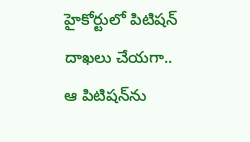హైకోర్టులో పిటిషన్ దాఖలు చేయగా.. ఆ పిటిషన్‌ను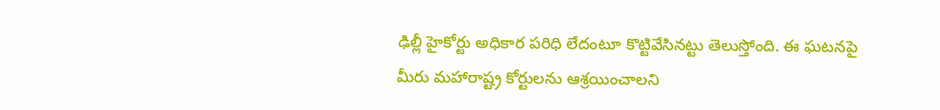ఢిల్లీ హైకోర్టు అధికార పరిధి లేదంటూ కొట్టివేసినట్టు తెలుస్తోంది. ఈ ఘటనపై మీరు మహారాష్ట్ర కోర్టులను ఆశ్రయించాలని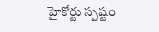హైకోర్టు స్పష్టం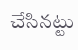చేసినట్టు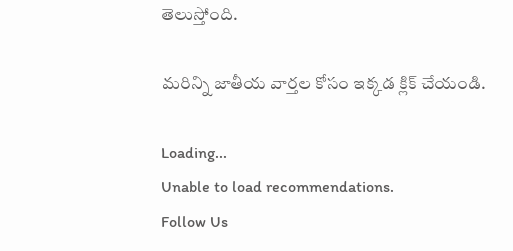తెలుస్తోంది.

మరిన్ని జాతీయ వార్తల కోసం ఇక్కడ క్లిక్ చేయండి.

Loading...
Unable to load recommendations.
Follow Us